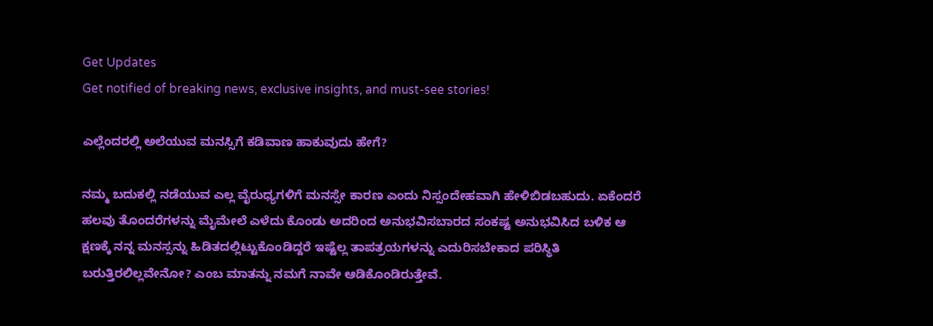Get Updates
Get notified of breaking news, exclusive insights, and must-see stories!

ಎಲ್ಲೆಂದರಲ್ಲಿ ಅಲೆಯುವ ಮನಸ್ಸಿಗೆ ಕಡಿವಾಣ ಹಾಕುವುದು ಹೇಗೆ?

ನಮ್ಮ ಬದುಕಲ್ಲಿ ನಡೆಯುವ ಎಲ್ಲ ವೈರುಧ್ಯಗಳಿಗೆ ಮನಸ್ಸೇ ಕಾರಣ ಎಂದು ನಿಸ್ಸಂದೇಹವಾಗಿ ಹೇಳಿಬಿಡಬಹುದು. ಏಕೆಂದರೆ ಹಲವು ತೊಂದರೆಗಳನ್ನು ಮೈಮೇಲೆ ಎಳೆದು ಕೊಂಡು ಅದರಿಂದ ಅನುಭವಿಸಬಾರದ ಸಂಕಷ್ಟ ಅನುಭವಿಸಿದ ಬಳಿಕ ಆ ಕ್ಷಣಕ್ಕೆ ನನ್ನ ಮನಸ್ಸನ್ನು ಹಿಡಿತದಲ್ಲಿಟ್ಟುಕೊಂಡಿದ್ದರೆ ಇಷ್ಟೆಲ್ಲ ತಾಪತ್ರಯಗಳನ್ನು ಎದುರಿಸಬೇಕಾದ ಪರಿಸ್ಥಿತಿ ಬರುತ್ತಿರಲಿಲ್ಲವೇನೋ? ಎಂಬ ಮಾತನ್ನು ನಮಗೆ ನಾವೇ ಆಡಿಕೊಂಡಿರುತ್ತೇವೆ.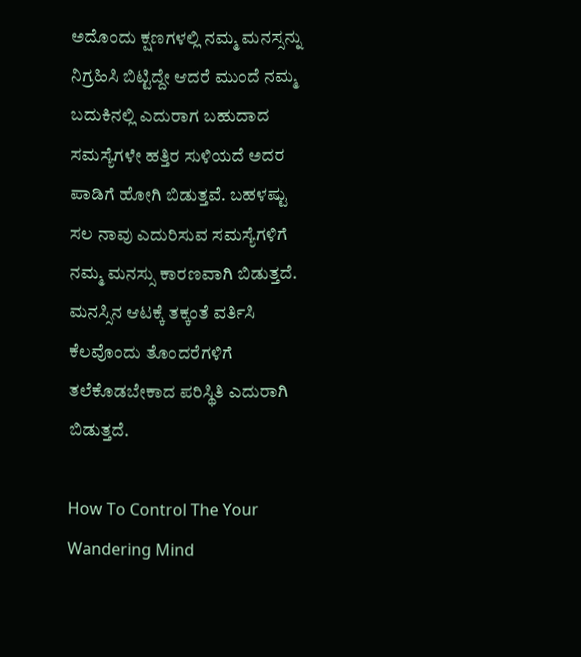ಅದೊಂದು ಕ್ಷಣಗಳಲ್ಲಿ ನಮ್ಮ ಮನಸ್ಸನ್ನು ನಿಗ್ರಹಿಸಿ ಬಿಟ್ಟಿದ್ದೇ ಆದರೆ ಮುಂದೆ ನಮ್ಮ ಬದುಕಿನಲ್ಲಿ ಎದುರಾಗ ಬಹುದಾದ ಸಮಸ್ಯೆಗಳೇ ಹತ್ತಿರ ಸುಳಿಯದೆ ಅದರ ಪಾಡಿಗೆ ಹೋಗಿ ಬಿಡುತ್ತವೆ. ಬಹಳಷ್ಟು ಸಲ ನಾವು ಎದುರಿಸುವ ಸಮಸ್ಯೆಗಳಿಗೆ ನಮ್ಮ ಮನಸ್ಸು ಕಾರಣವಾಗಿ ಬಿಡುತ್ತದೆ. ಮನಸ್ಸಿನ ಆಟಕ್ಕೆ ತಕ್ಕಂತೆ ವರ್ತಿಸಿ ಕೆಲವೊಂದು ತೊಂದರೆಗಳಿಗೆ ತಲೆಕೊಡಬೇಕಾದ ಪರಿಸ್ಥಿತಿ ಎದುರಾಗಿ ಬಿಡುತ್ತದೆ.

How To Control The Your Wandering Mind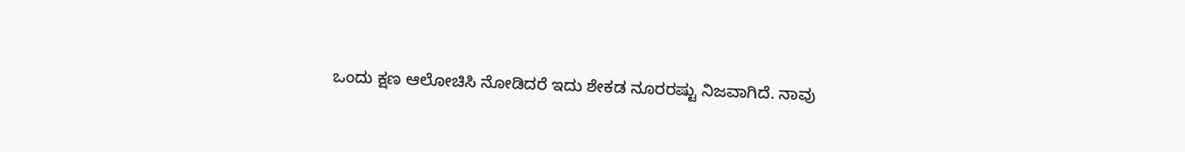ಒಂದು ಕ್ಷಣ ಆಲೋಚಿಸಿ ನೋಡಿದರೆ ಇದು ಶೇಕಡ ನೂರರಷ್ಟು ನಿಜವಾಗಿದೆ. ನಾವು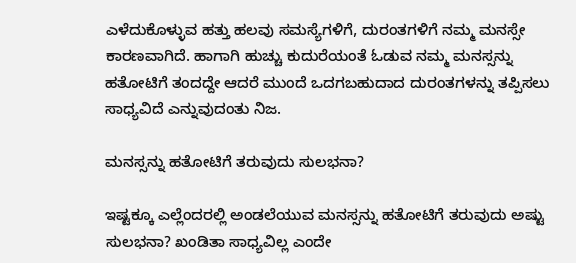ಎಳೆದುಕೊಳ್ಳುವ ಹತ್ತು ಹಲವು ಸಮಸ್ಯೆಗಳಿಗೆ, ದುರಂತಗಳಿಗೆ ನಮ್ಮ ಮನಸ್ಸೇ ಕಾರಣವಾಗಿದೆ. ಹಾಗಾಗಿ ಹುಚ್ಚು ಕುದುರೆಯಂತೆ ಓಡುವ ನಮ್ಮ ಮನಸ್ಸನ್ನು ಹತೋಟಿಗೆ ತಂದದ್ದೇ ಆದರೆ ಮುಂದೆ ಒದಗಬಹುದಾದ ದುರಂತಗಳನ್ನು ತಪ್ಪಿಸಲು ಸಾಧ್ಯವಿದೆ ಎನ್ನುವುದಂತು ನಿಜ.

ಮನಸ್ಸನ್ನು ಹತೋಟಿಗೆ ತರುವುದು ಸುಲಭನಾ?

ಇಷ್ಟಕ್ಕೂ ಎಲ್ಲೆಂದರಲ್ಲಿ ಅಂಡಲೆಯುವ ಮನಸ್ಸನ್ನು ಹತೋಟಿಗೆ ತರುವುದು ಅಷ್ಟು ಸುಲಭನಾ? ಖಂಡಿತಾ ಸಾಧ್ಯವಿಲ್ಲ ಎಂದೇ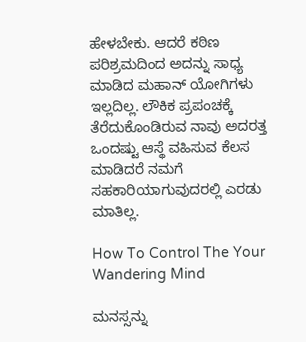ಹೇಳಬೇಕು. ಆದರೆ ಕಠಿಣ ಪರಿಶ್ರಮದಿಂದ ಅದನ್ನು ಸಾಧ್ಯ ಮಾಡಿದ ಮಹಾನ್ ಯೋಗಿಗಳು ಇಲ್ಲದಿಲ್ಲ. ಲೌಕಿಕ ಪ್ರಪಂಚಕ್ಕೆ ತೆರೆದುಕೊಂಡಿರುವ ನಾವು ಅದರತ್ತ ಒಂದಷ್ಟು ಆಸ್ಥೆ ವಹಿಸುವ ಕೆಲಸ ಮಾಡಿದರೆ ನಮಗೆ ಸಹಕಾರಿಯಾಗುವುದರಲ್ಲಿ ಎರಡು ಮಾತಿಲ್ಲ.

How To Control The Your Wandering Mind

ಮನಸ್ಸನ್ನು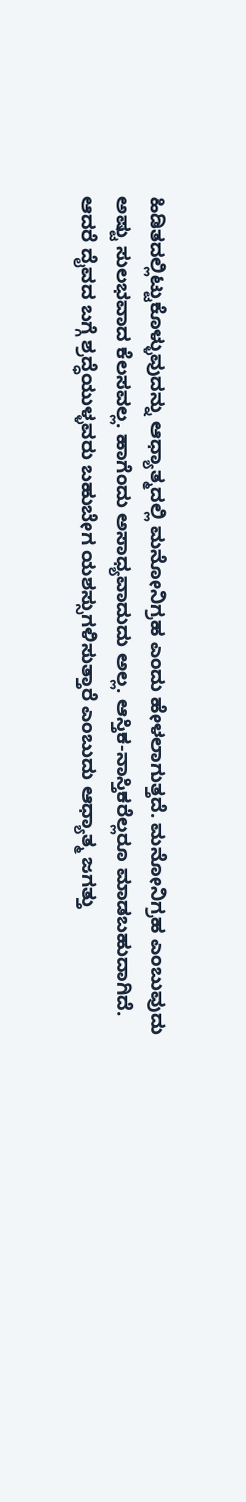ಹಿಡಿತದಲ್ಲಿಟ್ಟುಕೊಳ್ಳುವುದನ್ನು ಆಧ್ಯಾತ್ಮದಲ್ಲಿ ಮನೋನಿಗ್ರಹ ಎಂದು ಹೇಳಲಾಗುತ್ತದೆ. ಮನೋನಿಗ್ರಹ ಎಂಬುವುದು ಅಷ್ಟು ಸುಲಭವಾದ ಕೆಲಸವಲ್ಲ. ಹಾಗೆಂದು ಅಸಾಧ್ಯವಾದುದು ಅಲ್ಲ. ಆಸ್ತಿಕ-ನಾಸ್ತಿಕರೆಲ್ಲರೂ ಮಾಡಬಹುದಾಗಿದೆ. ಆದರೆ ದೈವದ ಬಗ್ಗೆ ಶ್ರದ್ಧೆಯುಳ್ಳವರು ಬಹುಬೇಗ ಯಶಸ್ಸುಗಳಿಸುತ್ತಾರೆ ಎಂಬುದು ಆಧ್ಯಾತ್ಮ ಜಗತ್ತು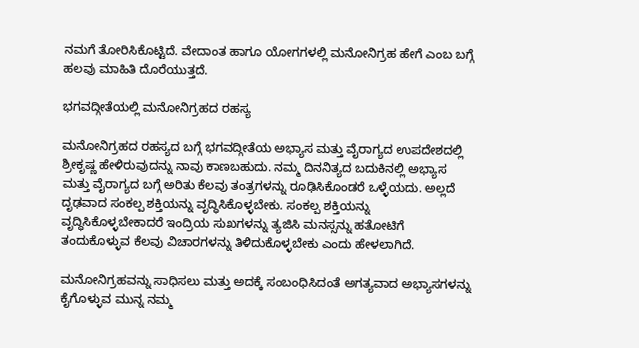ನಮಗೆ ತೋರಿಸಿಕೊಟ್ಟಿದೆ. ವೇದಾಂತ ಹಾಗೂ ಯೋಗಗಳಲ್ಲಿ ಮನೋನಿಗ್ರಹ ಹೇಗೆ ಎಂಬ ಬಗ್ಗೆ ಹಲವು ಮಾಹಿತಿ ದೊರೆಯುತ್ತದೆ.

ಭಗವದ್ಗೀತೆಯಲ್ಲಿ ಮನೋನಿಗ್ರಹದ ರಹಸ್ಯ

ಮನೋನಿಗ್ರಹದ ರಹಸ್ಯದ ಬಗ್ಗೆ ಭಗವದ್ಗೀತೆಯ ಅಭ್ಯಾಸ ಮತ್ತು ವೈರಾಗ್ಯದ ಉಪದೇಶದಲ್ಲಿ ಶ್ರೀಕೃಷ್ಣ ಹೇಳಿರುವುದನ್ನು ನಾವು ಕಾಣಬಹುದು. ನಮ್ಮ ದಿನನಿತ್ಯದ ಬದುಕಿನಲ್ಲಿ ಅಭ್ಯಾಸ ಮತ್ತು ವೈರಾಗ್ಯದ ಬಗ್ಗೆ ಅರಿತು ಕೆಲವು ತಂತ್ರಗಳನ್ನು ರೂಢಿಸಿಕೊಂಡರೆ ಒಳ್ಳೆಯದು. ಅಲ್ಲದೆ ದೃಢವಾದ ಸಂಕಲ್ಪ ಶಕ್ತಿಯನ್ನು ವೃದ್ಧಿಸಿಕೊಳ್ಳಬೇಕು. ಸಂಕಲ್ಪ ಶಕ್ತಿಯನ್ನು ವೃದ್ಧಿಸಿಕೊಳ್ಳಬೇಕಾದರೆ ಇಂದ್ರಿಯ ಸುಖಗಳನ್ನು ತ್ಯಜಿಸಿ ಮನಸ್ಸನ್ನು ಹತೋಟಿಗೆ ತಂದುಕೊಳ್ಳುವ ಕೆಲವು ವಿಚಾರಗಳನ್ನು ತಿಳಿದುಕೊಳ್ಳಬೇಕು ಎಂದು ಹೇಳಲಾಗಿದೆ.

ಮನೋನಿಗ್ರಹವನ್ನು ಸಾಧಿಸಲು ಮತ್ತು ಅದಕ್ಕೆ ಸಂಬಂಧಿಸಿದಂತೆ ಅಗತ್ಯವಾದ ಅಭ್ಯಾಸಗಳನ್ನು ಕೈಗೊಳ್ಳುವ ಮುನ್ನ ನಮ್ಮ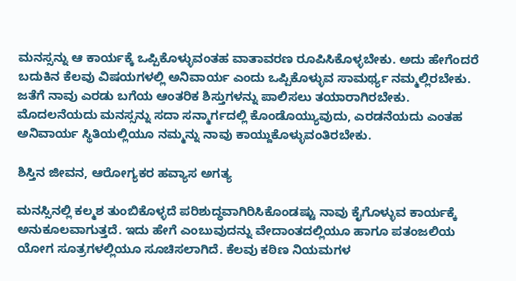ಮನಸ್ಸನ್ನು ಆ ಕಾರ್ಯಕ್ಕೆ ಒಪ್ಪಿಕೊಳ್ಳುವಂತಹ ವಾತಾವರಣ ರೂಪಿಸಿಕೊಳ್ಳಬೇಕು. ಅದು ಹೇಗೆಂದರೆ ಬದುಕಿನ ಕೆಲವು ವಿಷಯಗಳಲ್ಲಿ ಅನಿವಾರ್ಯ ಎಂದು ಒಪ್ಪಿಕೊಳ್ಳುವ ಸಾಮರ್ಥ್ಯ ನಮ್ಮಲ್ಲಿರಬೇಕು. ಜತೆಗೆ ನಾವು ಎರಡು ಬಗೆಯ ಆಂತರಿಕ ಶಿಸ್ತುಗಳನ್ನು ಪಾಲಿಸಲು ತಯಾರಾಗಿರಬೇಕು. ಮೊದಲನೆಯದು ಮನಸ್ಸನ್ನು ಸದಾ ಸನ್ಮಾರ್ಗದಲ್ಲಿ ಕೊಂಡೊಯ್ಯುವುದು, ಎರಡನೆಯದು ಎಂತಹ ಅನಿವಾರ್ಯ ಸ್ಥಿತಿಯಲ್ಲಿಯೂ ನಮ್ಮನ್ನು ನಾವು ಕಾಯ್ದುಕೊಳ್ಳುವಂತಿರಬೇಕು.

ಶಿಸ್ತಿನ ಜೀವನ, ಆರೋಗ್ಯಕರ ಹವ್ಯಾಸ ಅಗತ್ಯ

ಮನಸ್ಸಿನಲ್ಲಿ ಕಲ್ಮಶ ತುಂಬಿಕೊಳ್ಳದೆ ಪರಿಶುದ್ಧವಾಗಿರಿಸಿಕೊಂಡಷ್ಟು ನಾವು ಕೈಗೊಳ್ಳುವ ಕಾರ್ಯಕ್ಕೆ ಅನುಕೂಲವಾಗುತ್ತದೆ. ಇದು ಹೇಗೆ ಎಂಬುವುದನ್ನು ವೇದಾಂತದಲ್ಲಿಯೂ ಹಾಗೂ ಪತಂಜಲಿಯ ಯೋಗ ಸೂತ್ರಗಳಲ್ಲಿಯೂ ಸೂಚಿಸಲಾಗಿದೆ. ಕೆಲವು ಕಠಿಣ ನಿಯಮಗಳ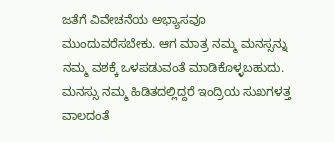ಜತೆಗೆ ವಿವೇಚನೆಯ ಅಭ್ಯಾಸವೂ ಮುಂದುವರೆಸಬೇಕು. ಆಗ ಮಾತ್ರ ನಮ್ಮ ಮನಸ್ಸನ್ನು ನಮ್ಮ ವಶಕ್ಕೆ ಒಳಪಡುವಂತೆ ಮಾಡಿಕೊಳ್ಳಬಹುದು. ಮನಸ್ಸು ನಮ್ಮ ಹಿಡಿತದಲ್ಲಿದ್ದರೆ ಇಂದ್ರಿಯ ಸುಖಗಳತ್ತ ವಾಲದಂತೆ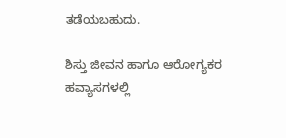ತಡೆಯಬಹುದು.

ಶಿಸ್ತು ಜೀವನ ಹಾಗೂ ಆರೋಗ್ಯಕರ ಹವ್ಯಾಸಗಳಲ್ಲಿ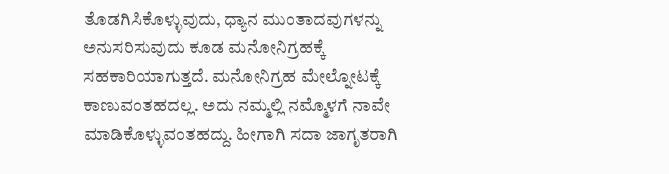ತೊಡಗಿಸಿಕೊಳ್ಳುವುದು, ಧ್ಯಾನ ಮುಂತಾದವುಗಳನ್ನು ಅನುಸರಿಸುವುದು ಕೂಡ ಮನೋನಿಗ್ರಹಕ್ಕೆ ಸಹಕಾರಿಯಾಗುತ್ತದೆ. ಮನೋನಿಗ್ರಹ ಮೇಲ್ನೋಟಕ್ಕೆ ಕಾಣುವಂತಹದಲ್ಲ. ಅದು ನಮ್ಮಲ್ಲಿ ನಮ್ಮೊಳಗೆ ನಾವೇ ಮಾಡಿಕೊಳ್ಳುವಂತಹದ್ದು. ಹೀಗಾಗಿ ಸದಾ ಜಾಗೃತರಾಗಿ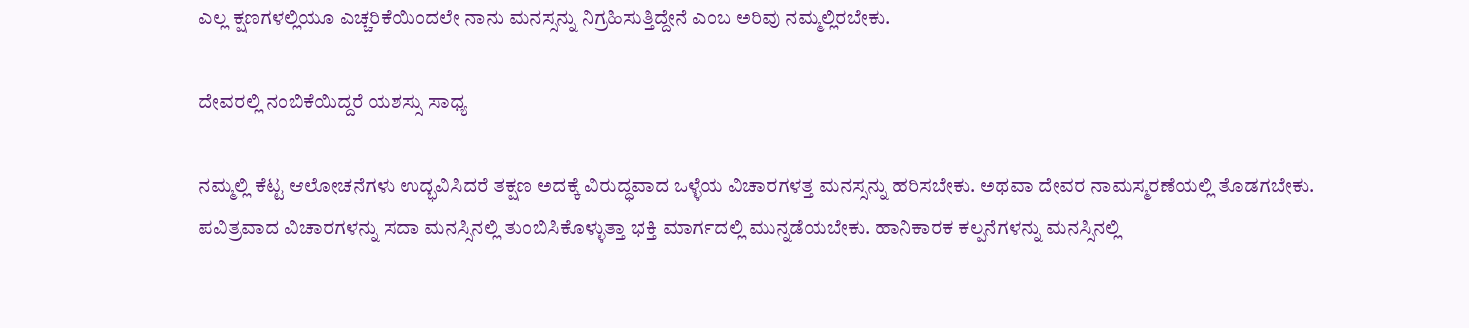ಎಲ್ಲ ಕ್ಷಣಗಳಲ್ಲಿಯೂ ಎಚ್ಚರಿಕೆಯಿಂದಲೇ ನಾನು ಮನಸ್ಸನ್ನು ನಿಗ್ರಹಿಸುತ್ತಿದ್ದೇನೆ ಎಂಬ ಅರಿವು ನಮ್ಮಲ್ಲಿರಬೇಕು.

ದೇವರಲ್ಲಿ ನಂಬಿಕೆಯಿದ್ದರೆ ಯಶಸ್ಸು ಸಾಧ್ಯ

ನಮ್ಮಲ್ಲಿ ಕೆಟ್ಟ ಆಲೋಚನೆಗಳು ಉದ್ಭವಿಸಿದರೆ ತಕ್ಷಣ ಅದಕ್ಕೆ ವಿರುದ್ಧವಾದ ಒಳ್ಳೆಯ ವಿಚಾರಗಳತ್ತ ಮನಸ್ಸನ್ನು ಹರಿಸಬೇಕು. ಅಥವಾ ದೇವರ ನಾಮಸ್ಮರಣೆಯಲ್ಲಿ ತೊಡಗಬೇಕು. ಪವಿತ್ರವಾದ ವಿಚಾರಗಳನ್ನು ಸದಾ ಮನಸ್ಸಿನಲ್ಲಿ ತುಂಬಿಸಿಕೊಳ್ಳುತ್ತಾ ಭಕ್ತಿ ಮಾರ್ಗದಲ್ಲಿ ಮುನ್ನಡೆಯಬೇಕು. ಹಾನಿಕಾರಕ ಕಲ್ಪನೆಗಳನ್ನು ಮನಸ್ಸಿನಲ್ಲಿ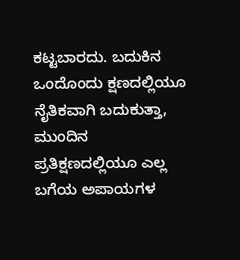ಕಟ್ಟಬಾರದು. ಬದುಕಿನ ಒಂದೊಂದು ಕ್ಷಣದಲ್ಲಿಯೂ ನೈತಿಕವಾಗಿ ಬದುಕುತ್ತಾ, ಮುಂದಿನ ಪ್ರತಿಕ್ಷಣದಲ್ಲಿಯೂ ಎಲ್ಲ ಬಗೆಯ ಅಪಾಯಗಳ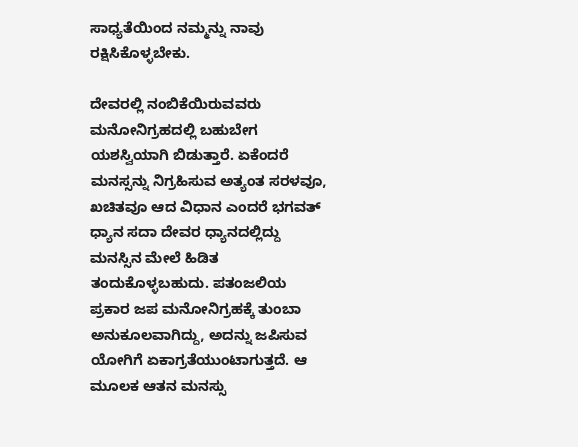ಸಾಧ್ಯತೆಯಿಂದ ನಮ್ಮನ್ನು ನಾವು ರಕ್ಷಿಸಿಕೊಳ್ಳಬೇಕು.

ದೇವರಲ್ಲಿ ನಂಬಿಕೆಯಿರುವವರು ಮನೋನಿಗ್ರಹದಲ್ಲಿ ಬಹುಬೇಗ ಯಶಸ್ವಿಯಾಗಿ ಬಿಡುತ್ತಾರೆ. ಏಕೆಂದರೆ ಮನಸ್ಸನ್ನು ನಿಗ್ರಹಿಸುವ ಅತ್ಯಂತ ಸರಳವೂ, ಖಚಿತವೂ ಆದ ವಿಧಾನ ಎಂದರೆ ಭಗವತ್ ಧ್ಯಾನ ಸದಾ ದೇವರ ಧ್ಯಾನದಲ್ಲಿದ್ದು ಮನಸ್ಸಿನ ಮೇಲೆ ಹಿಡಿತ ತಂದುಕೊಳ್ಳಬಹುದು. ಪತಂಜಲಿಯ ಪ್ರಕಾರ ಜಪ ಮನೋನಿಗ್ರಹಕ್ಕೆ ತುಂಬಾ ಅನುಕೂಲವಾಗಿದ್ದು, ಅದನ್ನು ಜಪಿಸುವ ಯೋಗಿಗೆ ಏಕಾಗ್ರತೆಯುಂಟಾಗುತ್ತದೆ. ಆ ಮೂಲಕ ಆತನ ಮನಸ್ಸು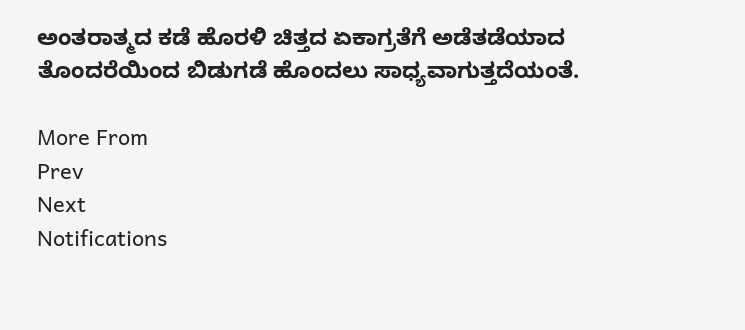ಅಂತರಾತ್ಮದ ಕಡೆ ಹೊರಳಿ ಚಿತ್ತದ ಏಕಾಗ್ರತೆಗೆ ಅಡೆತಡೆಯಾದ ತೊಂದರೆಯಿಂದ ಬಿಡುಗಡೆ ಹೊಂದಲು ಸಾಧ್ಯವಾಗುತ್ತದೆಯಂತೆ.

More From
Prev
Next
Notifications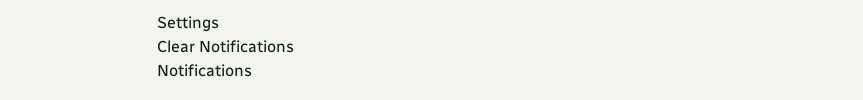Settings
Clear Notifications
Notifications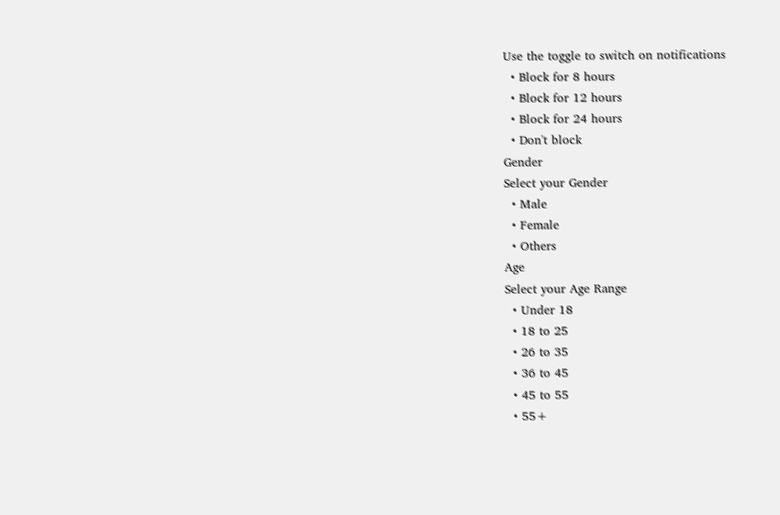Use the toggle to switch on notifications
  • Block for 8 hours
  • Block for 12 hours
  • Block for 24 hours
  • Don't block
Gender
Select your Gender
  • Male
  • Female
  • Others
Age
Select your Age Range
  • Under 18
  • 18 to 25
  • 26 to 35
  • 36 to 45
  • 45 to 55
  • 55+